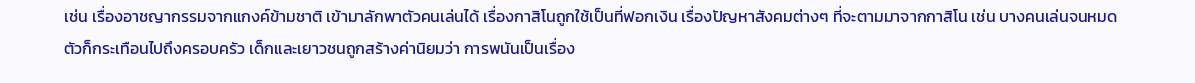เช่น เรื่องอาชญากรรมจากแกงค์ข้ามชาติ เข้ามาลักพาตัวคนเล่นได้ เรื่องกาสิโนถูกใช้เป็นที่ฟอกเงิน เรื่องปัญหาสังคมต่างๆ ที่จะตามมาจากกาสิโน เช่น บางคนเล่นจนหมดตัวก็กระเทือนไปถึงครอบครัว เด็กและเยาวชนถูกสร้างค่านิยมว่า การพนันเป็นเรื่อง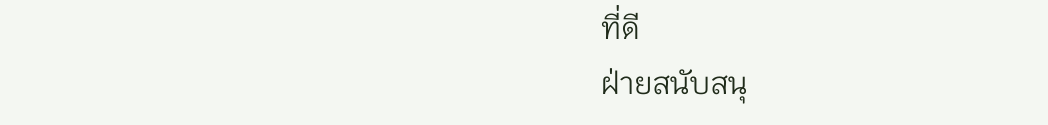ที่ดี
ฝ่ายสนับสนุ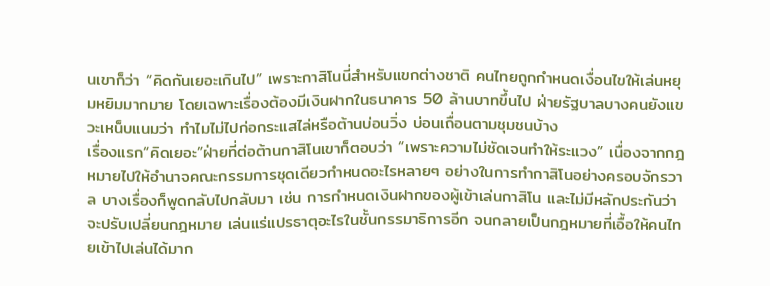นเขาก็ว่า “คิดกันเยอะเกินไป” เพราะกาสิโนนี่สำหรับแขกต่างชาติ คนไทยถูกกำหนดเงื่อนไขให้เล่นหยุมหยิมมากมาย โดยเฉพาะเรื่องต้องมีเงินฝากในธนาคาร 50 ล้านบาทขึ้นไป ฝ่ายรัฐบาลบางคนยังแขวะเหน็บแนมว่า ทำไมไม่ไปก่อกระแสไล่หรือต้านบ่อนวิ่ง บ่อนเถื่อนตามชุมชนบ้าง
เรื่องแรก“คิดเยอะ”ฝ่ายที่ต่อต้านกาสิโนเขาก็ตอบว่า “เพราะความไม่ชัดเจนทำให้ระแวง” เนื่องจากกฎหมายไปให้อำนาจคณะกรรมการชุดเดียวกำหนดอะไรหลายๆ อย่างในการทำกาสิโนอย่างครอบจักรวาล บางเรื่องก็พูดกลับไปกลับมา เช่น การกำหนดเงินฝากของผู้เข้าเล่นกาสิโน และไม่มีหลักประกันว่าจะปรับเปลี่ยนกฎหมาย เล่นแร่แปรธาตุอะไรในชั้นกรรมาธิการอีก จนกลายเป็นกฎหมายที่เอื้อให้คนไทยเข้าไปเล่นได้มาก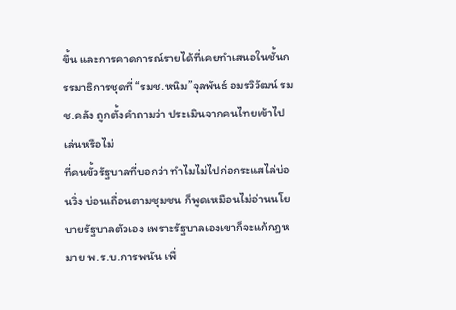ขึ้น และการคาดการณ์รายได้ที่เคยทำเสนอในชั้นกรรมาธิการชุดที่ “รมช.หนิม”จุลพันธ์ อมรวิวัฒน์ รมช.คลัง ถูกตั้งคำถามว่า ประเมินจากคนไทยเข้าไปเล่นหรือไม่
ที่คนขั้วรัฐบาลที่บอกว่า ทำไมไม่ไปก่อกระแสไล่บ่อนวิ่ง บ่อนเถื่อนตามชุมชน ก็พูดเหมือนไม่อ่านนโยบายรัฐบาลตัวเอง เพราะรัฐบาลเองเขาก็จะแก้กฎหมาย พ.ร.บ.การพนัน เพื่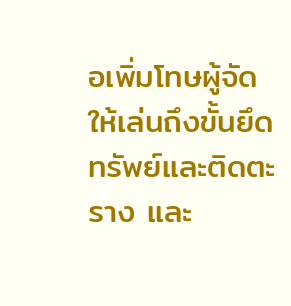อเพิ่มโทษผู้จัดให้เล่นถึงขั้นยึดทรัพย์และติดตะราง และ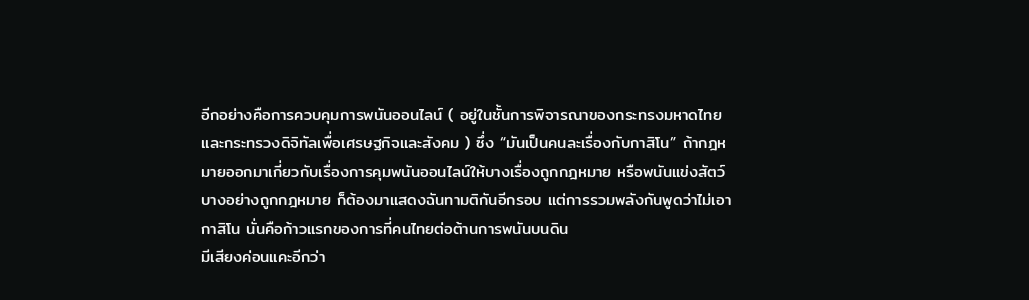อีกอย่างคือการควบคุมการพนันออนไลน์ ( อยู่ในชั้นการพิจารณาของกระทรงมหาดไทยและกระทรวงดิจิทัลเพื่อเศรษฐกิจและสังคม ) ซึ่ง “มันเป็นคนละเรื่องกับกาสิโน” ถ้ากฎหมายออกมาเกี่ยวกับเรื่องการคุมพนันออนไลน์ให้บางเรื่องถูกกฎหมาย หรือพนันแข่งสัตว์บางอย่างถูกกฎหมาย ก็ต้องมาแสดงฉันทามติกันอีกรอบ แต่การรวมพลังกันพูดว่าไม่เอากาสิโน นั่นคือก้าวแรกของการที่คนไทยต่อต้านการพนันบนดิน
มีเสียงค่อนแคะอีกว่า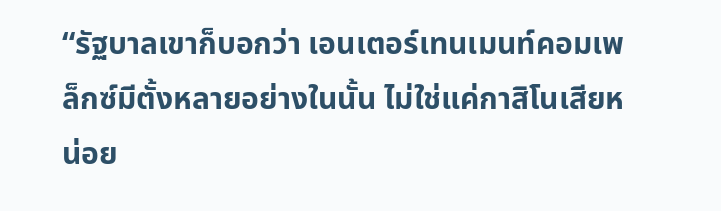“รัฐบาลเขาก็บอกว่า เอนเตอร์เทนเมนท์คอมเพล็กซ์มีตั้งหลายอย่างในนั้น ไม่ใช่แค่กาสิโนเสียหน่อย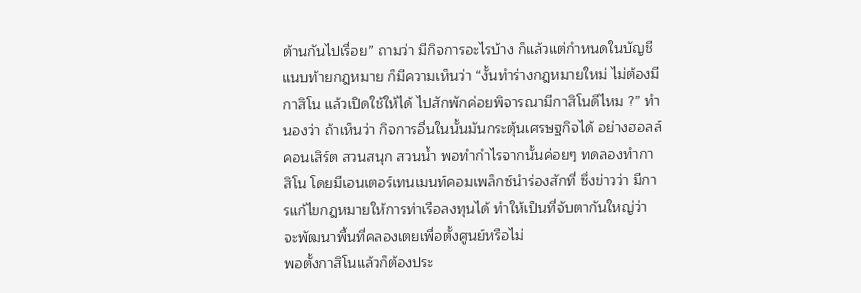ต้านกันไปเรื่อย” ถามว่า มีกิจการอะไรบ้าง ก็แล้วแต่กำหนดในบัญชีแนบท้ายกฎหมาย ก็มีความเห็นว่า “งั้นทำร่างกฎหมายใหม่ ไม่ต้องมีกาสิโน แล้วเปิดใช้ให้ได้ ไปสักพักค่อยพิจารณามีกาสิโนดีไหม ?” ทำนองว่า ถ้าเห็นว่า กิจการอื่นในนั้นมันกระตุ้นเศรษฐกิจได้ อย่างฮอลล์คอนเสิร์ต สวนสนุก สวนน้ำ พอทำกำไรจากนั้นค่อยๆ ทดลองทำกาสิโน โดยมีเอนเตอร์เทนเมนท์คอมเพล็กซ์นำร่องสักที่ ซึ่งข่าวว่า มีการแก้ไขกฎหมายให้การท่าเรือลงทุนได้ ทำให้เป็นที่จับตากันใหญ่ว่า จะพัฒนาพื้นที่คลองเตยเพื่อตั้งศูนย์หรือไม่
พอตั้งกาสิโนแล้วก็ต้องประ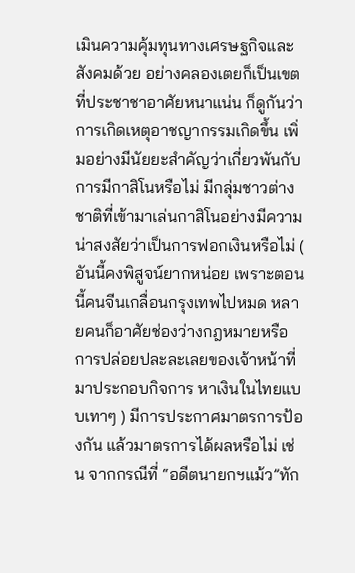เมินความคุ้มทุนทางเศรษฐกิจและสังคมด้วย อย่างคลองเตยก็เป็นเขตที่ประชาชาอาศัยหนาแน่น ก็ดูกันว่า การเกิดเหตุอาชญากรรมเกิดขึ้น เพิ่มอย่างมีนัยยะสำคัญว่าเกี่ยวพันกับการมีกาสิโนหรือไม่ มีกลุ่มชาวต่างชาติที่เข้ามาเล่นกาสิโนอย่างมีความน่าสงสัยว่าเป็นการฟอกเงินหรือไม่ ( อันนี้คงพิสูจน์ยากหน่อย เพราะตอนนี้คนจีนเกลื่อนกรุงเทพไปหมด หลายคนก็อาศัยช่องว่างกฎหมายหรือการปล่อยปละละเลยของเจ้าหน้าที่มาประกอบกิจการ หาเงินในไทยแบบเทาๆ ) มีการประกาศมาตรการป้องกัน แล้วมาตรการได้ผลหรือไม่ เช่น จากกรณีที่ “อดีตนายกฯแม้ว”ทัก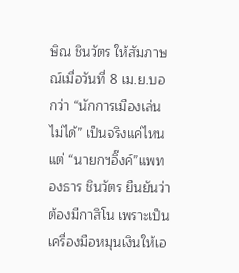ษิณ ชินวัตร ให้สัมภาษณ์เมื่อวันที่ 8 เม.ย.บอกว่า “นักการเมืองเล่นไม่ได้” เป็นจริงแค่ไหน
แต่ “นายกฯอิ๊งค์”แพทองธาร ชินวัตร ยืนยันว่า ต้องมีกาสิโน เพราะเป็นเครื่องมือหมุนเงินให้เอ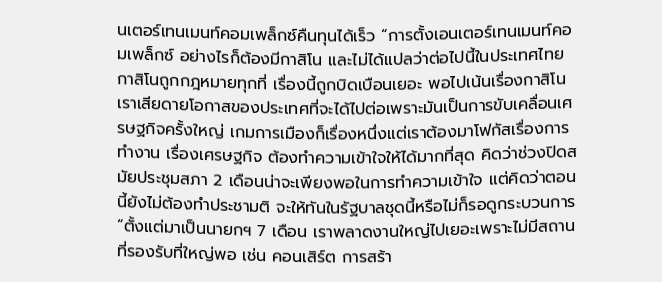นเตอร์เทนเมนท์คอมเพล็กซ์คืนทุนได้เร็ว “การตั้งเอนเตอร์เทนเมนท์คอมเพล็กซ์ อย่างไรก็ต้องมีกาสิโน และไม่ได้แปลว่าต่อไปนี้ในประเทศไทยกาสิโนถูกกฎหมายทุกที่ เรื่องนี้ถูกบิดเบือนเยอะ พอไปเน้นเรื่องกาสิโน เราเสียดายโอกาสของประเทศที่จะได้ไปต่อเพราะมันเป็นการขับเคลื่อนเศรษฐกิจครั้งใหญ่ เกมการเมืองก็เรื่องหนึ่งแต่เราต้องมาโฟกัสเรื่องการทำงาน เรื่องเศรษฐกิจ ต้องทำความเข้าใจให้ได้มากที่สุด คิดว่าช่วงปิดสมัยประชุมสภา 2 เดือนน่าจะเพียงพอในการทำความเข้าใจ แต่คิดว่าตอนนี้ยังไม่ต้องทำประชามติ จะให้ทันในรัฐบาลชุดนี้หรือไม่ก็รอดูกระบวนการ
“ตั้งแต่มาเป็นนายกฯ 7 เดือน เราพลาดงานใหญ่ไปเยอะเพราะไม่มีสถานที่รองรับที่ใหญ่พอ เช่น คอนเสิร์ต การสร้า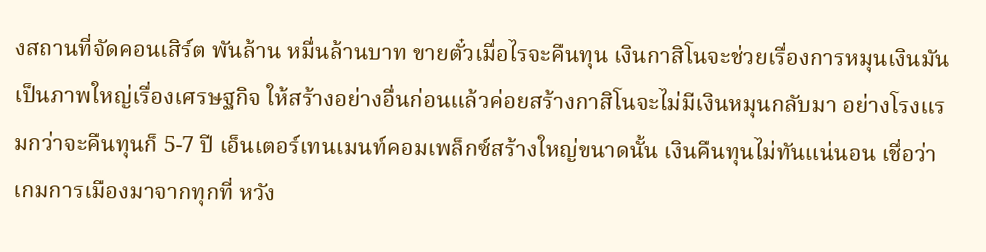งสถานที่จัดคอนเสิร์ต พันล้าน หมื่นล้านบาท ขายตั๋วเมื่อไรจะคืนทุน เงินกาสิโนจะช่วยเรื่องการหมุนเงินมันเป็นภาพใหญ่เรื่องเศรษฐกิจ ให้สร้างอย่างอื่นก่อนแล้วค่อยสร้างกาสิโนจะไม่มีเงินหมุนกลับมา อย่างโรงแรมกว่าจะคืนทุนก็ 5-7 ปี เอ็นเตอร์เทนเมนท์คอมเพล็กซ์สร้างใหญ่ขนาดนั้น เงินคืนทุนไม่ทันแน่นอน เชื่อว่าเกมการเมืองมาจากทุกที่ หวัง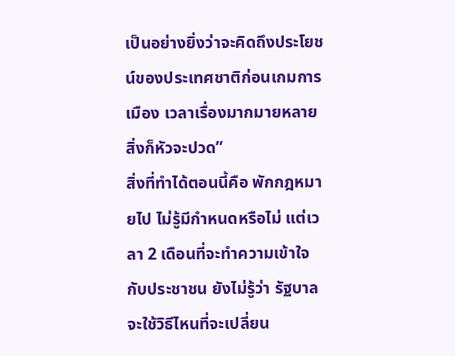เป็นอย่างยิ่งว่าจะคิดถึงประโยชน์ของประเทศชาติก่อนเกมการเมือง เวลาเรื่องมากมายหลายสิ่งก็หัวจะปวด”
สิ่งที่ทำได้ตอนนี้คือ พักกฎหมายไป ไม่รู้มีกำหนดหรือไม่ แต่เวลา 2 เดือนที่จะทำความเข้าใจกับประชาชน ยังไม่รู้ว่า รัฐบาลจะใช้วิธีไหนที่จะเปลี่ยน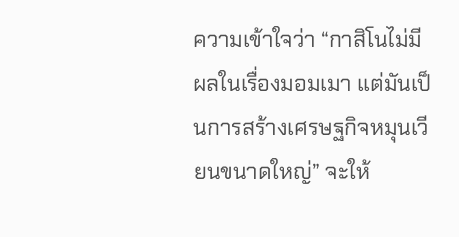ความเข้าใจว่า “กาสิโนไม่มีผลในเรื่องมอมเมา แต่มันเป็นการสร้างเศรษฐกิจหมุนเวียนขนาดใหญ่” จะให้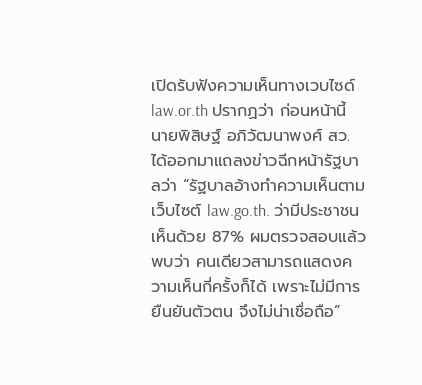เปิดรับฟังความเห็นทางเวบไซด์ law.or.th ปรากฏว่า ก่อนหน้านี้ นายพิสิษฐ์ อภิวัฒนาพงศ์ สว.ได้ออกมาแถลงข่าวฉีกหน้ารัฐบาลว่า “รัฐบาลอ้างทำความเห็นตามเว็บไซต์ law.go.th. ว่ามีประชาชนเห็นด้วย 87% ผมตรวจสอบแล้วพบว่า คนเดียวสามารถแสดงความเห็นกี่ครั้งก็ได้ เพราะไม่มีการยืนยันตัวตน จึงไม่น่าเชื่อถือ”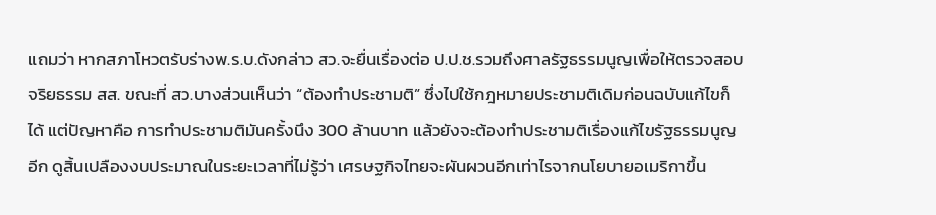แถมว่า หากสภาโหวตรับร่างพ.ร.บ.ดังกล่าว สว.จะยื่นเรื่องต่อ ป.ป.ช.รวมถึงศาลรัฐธรรมนูญเพื่อให้ตรวจสอบจริยธรรม สส. ขณะที่ สว.บางส่วนเห็นว่า “ต้องทำประชามติ” ซึ่งไปใช้กฎหมายประชามติเดิมก่อนฉบับแก้ไขก็ได้ แต่ปัญหาคือ การทำประชามติมันครั้งนึง 300 ล้านบาท แล้วยังจะต้องทำประชามติเรื่องแก้ไขรัฐธรรมนูญอีก ดูสิ้นเปลืองงบประมาณในระยะเวลาที่ไม่รู้ว่า เศรษฐกิจไทยจะผันผวนอีกเท่าไรจากนโยบายอเมริกาขึ้น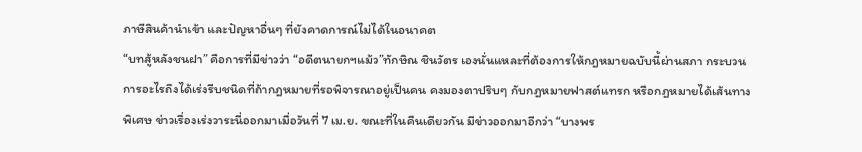ภาษีสินค้านำเข้า และปัญหาอื่นๆ ที่ยังคาดการณ์ไม่ได้ในอนาคต
“บทสู้หลังชนฝา” คือการที่มีข่าวว่า “อดีตนายกฯแม้ว”ทักษิณ ชินวัตร เองนั่นแหละที่ต้องการให้กฎหมายฉบับนี้ผ่านสภา กระบวนการอะไรถึงได้เร่งรีบชนิดที่ถ้ากฎหมายที่รอพิจารณาอยู่เป็นคน คงมองตาปริบๆ กับกฎหมายฟาสต์แทรก หรือกฎหมายได้เส้นทางพิเศษ ข่าวเรื่องเร่งวาระนี่ออกมาเมื่อวันที่ 7 เม.ย. ขณะที่ในคืนเดียวกัน มีข่าวออกมาอีกว่า “บางพร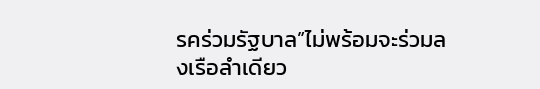รคร่วมรัฐบาล”ไม่พร้อมจะร่วมลงเรือลำเดียว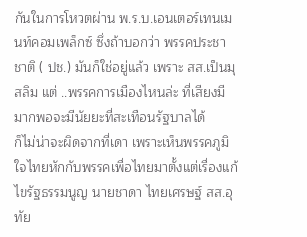กันในการโหวตผ่าน พ.ร.บ.เอนเตอร์เทนเมนท์คอมเพล็กซ์ ซึ่งถ้าบอกว่า พรรคประชาชาติ ( ปช.) มันก็ใช่อยู่แล้ว เพราะ สส.เป็นมุสลิม แต่ ..พรรคการเมืองไหนล่ะ ที่เสียงมีมากพอจะมีนัยยะที่สะเทือนรัฐบาลได้
ก็ไม่น่าจะผิดจากที่เดา เพราะเห็นพรรคภูมิใจไทยหักกับพรรคเพื่อไทยมาตั้งแต่เรื่องแก้ไขรัฐธรรมนูญ นายชาดา ไทยเศรษฐ์ สส.อุทัย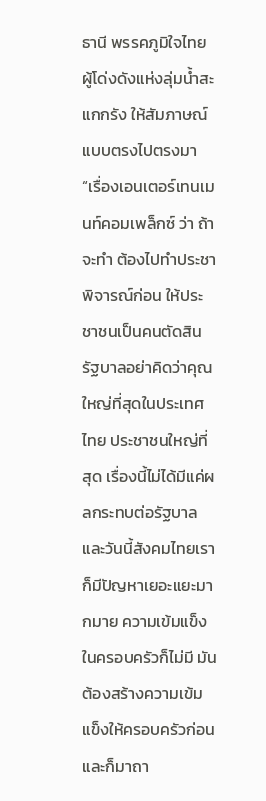ธานี พรรคภูมิใจไทย ผู้โด่งดังแห่งลุ่มน้ำสะแกกรัง ให้สัมภาษณ์แบบตรงไปตรงมา “เรื่องเอนเตอร์เทนเมนท์คอมเพล็กซ์ ว่า ถ้าจะทำ ต้องไปทำประชาพิจารณ์ก่อน ให้ประชาชนเป็นคนตัดสิน รัฐบาลอย่าคิดว่าคุณใหญ่ที่สุดในประเทศไทย ประชาชนใหญ่ที่สุด เรื่องนี้ไม่ได้มีแค่ผลกระทบต่อรัฐบาล และวันนี้สังคมไทยเราก็มีปัญหาเยอะแยะมากมาย ความเข้มแข็งในครอบครัวก็ไม่มี มันต้องสร้างความเข้มแข็งให้ครอบครัวก่อน และก็มาถา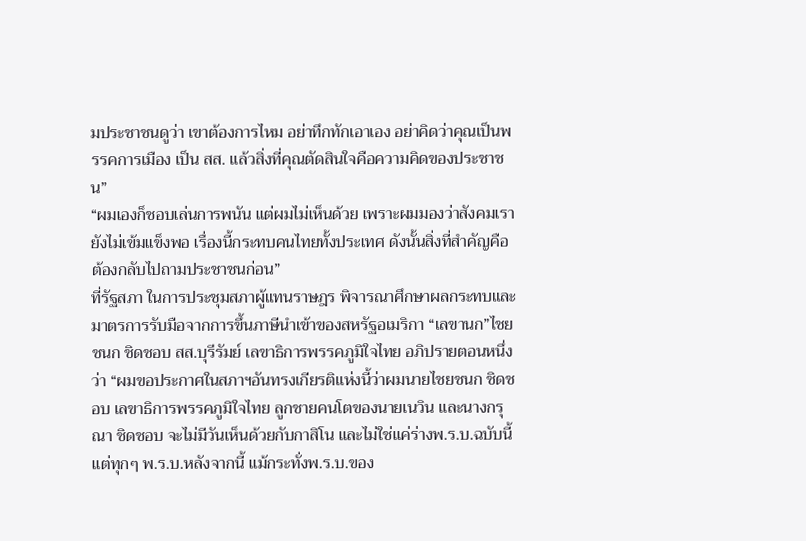มประชาชนดูว่า เขาต้องการไหม อย่าทึกทักเอาเอง อย่าคิดว่าคุณเป็นพรรคการเมือง เป็น สส. แล้วสิ่งที่คุณตัดสินใจคือความคิดของประชาชน”
“ผมเองก็ชอบเล่นการพนัน แต่ผมไม่เห็นด้วย เพราะผมมองว่าสังคมเรายังไม่เข้มแข็งพอ เรื่องนี้กระทบคนไทยทั้งประเทศ ดังนั้นสิ่งที่สำคัญคือ ต้องกลับไปถามประชาชนก่อน”
ที่รัฐสภา ในการประชุมสภาผู้แทนราษฎร พิจารณาศึกษาผลกระทบและมาตรการรับมือจากการขึ้นภาษีนำเข้าของสหรัฐอเมริกา “เลขานก”ไชยชนก ชิดชอบ สส.บุรีรัมย์ เลขาธิการพรรคภูมิใจไทย อภิปรายตอนหนึ่งว่า “ผมขอประกาศในสภาฯอันทรงเกียรติแห่งนี้ว่าผมนายไชยชนก ชิดชอบ เลขาธิการพรรคภูมิใจไทย ลูกชายคนโตของนายเนวิน และนางกรุณา ชิดชอบ จะไม่มีวันเห็นด้วยกับกาสิโน และไม่ใช่แค่ร่างพ.ร.บ.ฉบับนี้ แต่ทุกๆ พ.ร.บ.หลังจากนี้ แม้กระทั่งพ.ร.บ.ของ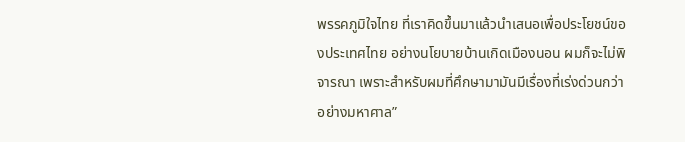พรรคภูมิใจไทย ที่เราคิดขึ้นมาแล้วนำเสนอเพื่อประโยชน์ของประเทศไทย อย่างนโยบายบ้านเกิดเมืองนอน ผมก็จะไม่พิจารณา เพราะสำหรับผมที่ศึกษามามันมีเรื่องที่เร่งด่วนกว่าอย่างมหาศาล”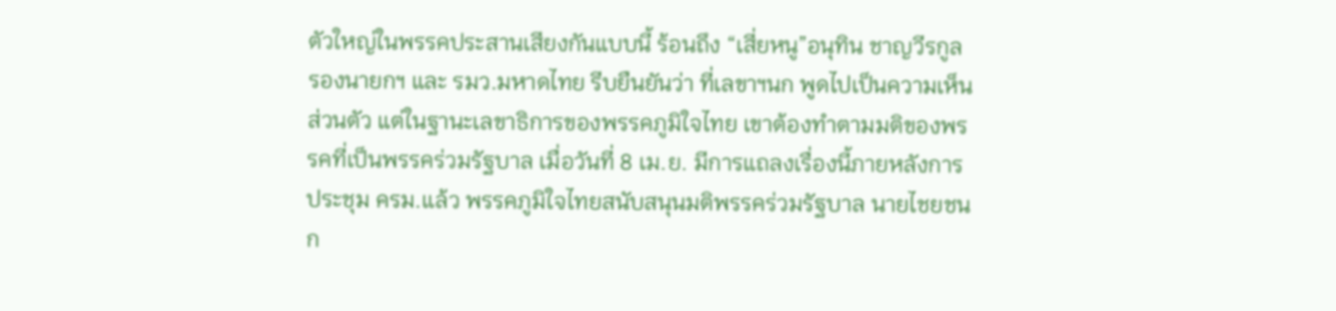ตัวใหญ่ในพรรคประสานเสียงกันแบบนี้ ร้อนถึง “เสี่ยหนู”อนุทิน ชาญวีรกูล รองนายกฯ และ รมว.มหาดไทย รีบยืนยันว่า ที่เลขาฯนก พูดไปเป็นความเห็นส่วนตัว แต่ในฐานะเลขาธิการของพรรคภูมิใจไทย เขาต้องทำตามมติของพรรคที่เป็นพรรคร่วมรัฐบาล เมื่อวันที่ 8 เม.ย. มีการแถลงเรื่องนี้ภายหลังการประชุม ครม.แล้ว พรรคภูมิใจไทยสนับสนุนมติพรรคร่วมรัฐบาล นายไชยชนก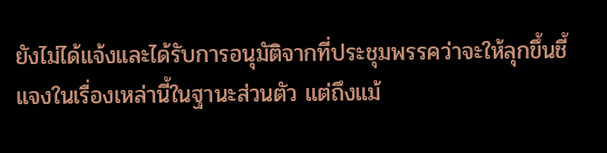ยังไม่ได้แจ้งและได้รับการอนุมัติจากที่ประชุมพรรคว่าจะให้ลุกขึ้นชี้แจงในเรื่องเหล่านี้ในฐานะส่วนตัว แต่ถึงแม้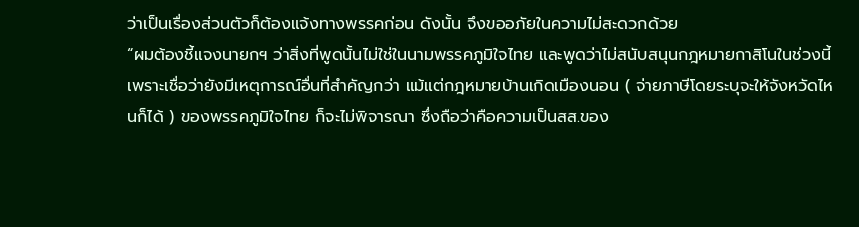ว่าเป็นเรื่องส่วนตัวก็ต้องแจ้งทางพรรคก่อน ดังนั้น จึงขออภัยในความไม่สะดวกด้วย
“ผมต้องชี้แจงนายกฯ ว่าสิ่งที่พูดนั้นไม่ใช่ในนามพรรคภูมิใจไทย และพูดว่าไม่สนับสนุนกฎหมายกาสิโนในช่วงนี้ เพราะเชื่อว่ายังมีเหตุการณ์อื่นที่สำคัญกว่า แม้แต่กฎหมายบ้านเกิดเมืองนอน ( จ่ายภาษีโดยระบุจะให้จังหวัดไหนก็ได้ ) ของพรรคภูมิใจไทย ก็จะไม่พิจารณา ซึ่งถือว่าคือความเป็นสส.ของ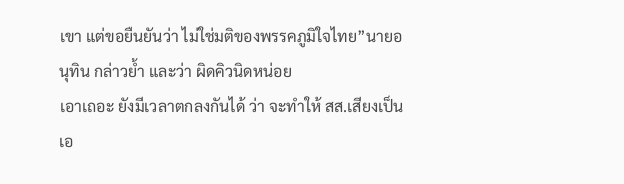เขา แต่ขอยืนยันว่า ไม่ใช่มติของพรรคภูมิใจไทย”นายอนุทิน กล่าวย้ำ และว่า ผิดคิวนิดหน่อย
เอาเถอะ ยังมีเวลาตกลงกันได้ ว่า จะทำให้ สส.เสียงเป็นเอ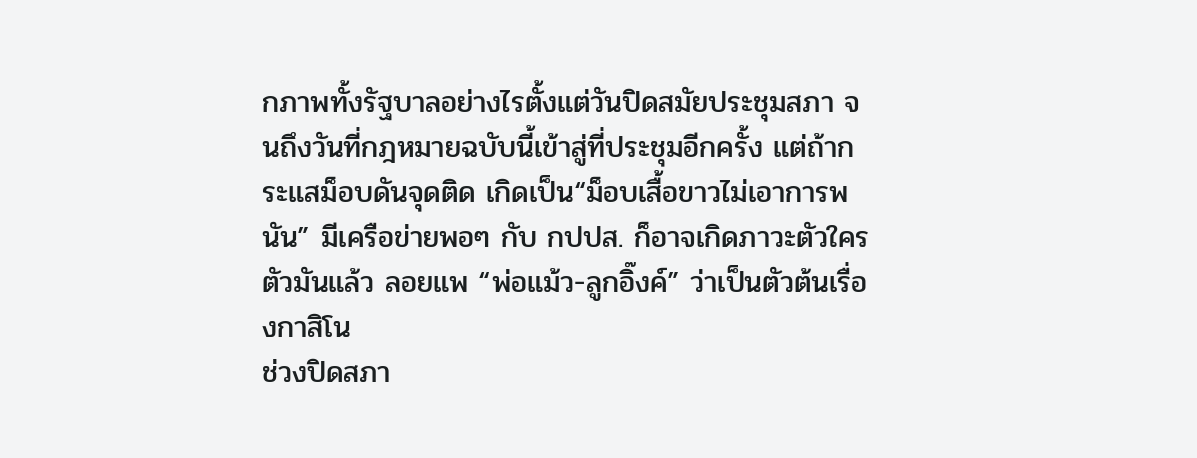กภาพทั้งรัฐบาลอย่างไรตั้งแต่วันปิดสมัยประชุมสภา จนถึงวันที่กฎหมายฉบับนี้เข้าสู่ที่ประชุมอีกครั้ง แต่ถ้ากระแสม็อบดันจุดติด เกิดเป็น“ม็อบเสื้อขาวไม่เอาการพนัน” มีเครือข่ายพอๆ กับ กปปส. ก็อาจเกิดภาวะตัวใครตัวมันแล้ว ลอยแพ “พ่อแม้ว-ลูกอิ๊งค์” ว่าเป็นตัวต้นเรื่องกาสิโน
ช่วงปิดสภา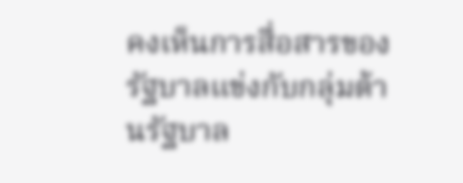คงเห็นการสื่อสารของรัฐบาลแข่งกับกลุ่มต้านรัฐบาล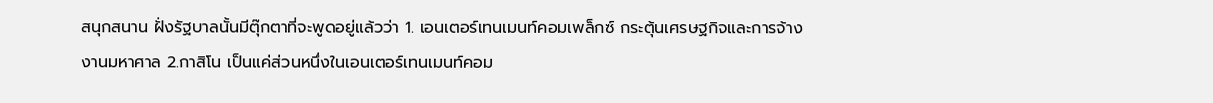สนุกสนาน ฝั่งรัฐบาลนั้นมีตุ๊กตาที่จะพูดอยู่แล้วว่า 1. เอนเตอร์เทนเมนท์คอมเพล็กซ์ กระตุ้นเศรษฐกิจและการจ้างงานมหาศาล 2.กาสิโน เป็นแค่ส่วนหนึ่งในเอนเตอร์เทนเมนท์คอม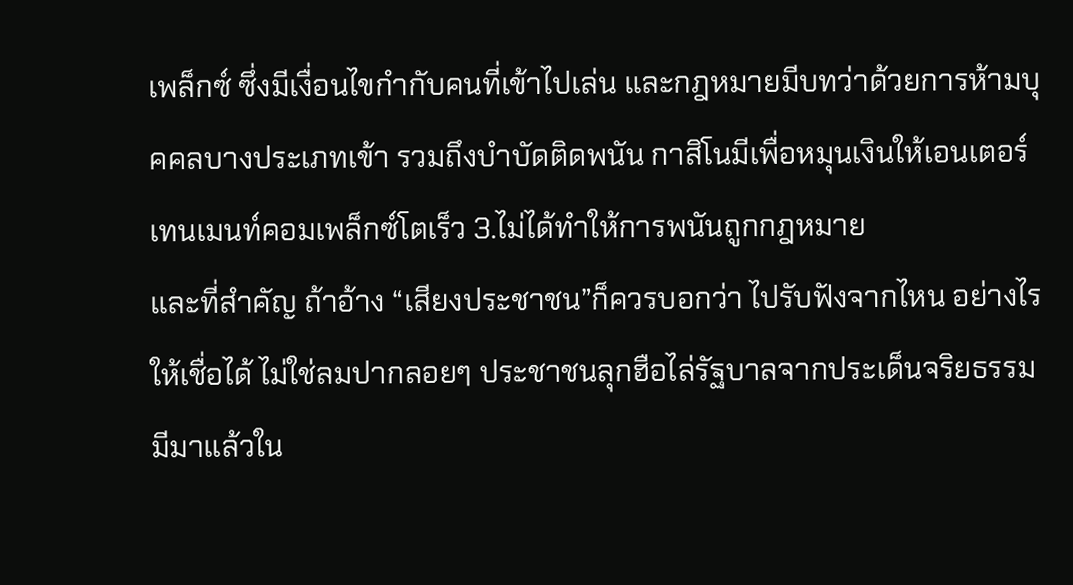เพล็กซ์ ซึ่งมีเงื่อนไขกำกับคนที่เข้าไปเล่น และกฎหมายมีบทว่าด้วยการห้ามบุคคลบางประเภทเข้า รวมถึงบำบัดติดพนัน กาสิโนมีเพื่อหมุนเงินให้เอนเตอร์เทนเมนท์คอมเพล็กซ์โตเร็ว 3.ไม่ได้ทำให้การพนันถูกกฎหมาย
และที่สำคัญ ถ้าอ้าง “เสียงประชาชน”ก็ควรบอกว่า ไปรับฟังจากไหน อย่างไร ให้เชื่อได้ ไม่ใช่ลมปากลอยๆ ประชาชนลุกฮือไล่รัฐบาลจากประเด็นจริยธรรมมีมาแล้วใน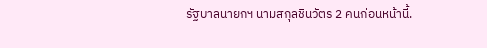รัฐบาลนายกฯ นามสกุลชินวัตร 2 คนก่อนหน้านี้.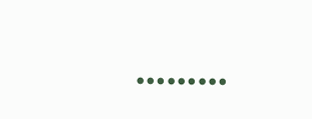………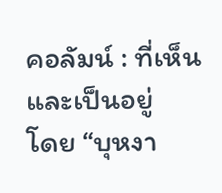คอลัมน์ : ที่เห็นและเป็นอยู่
โดย “บุหงา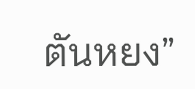ตันหยง”